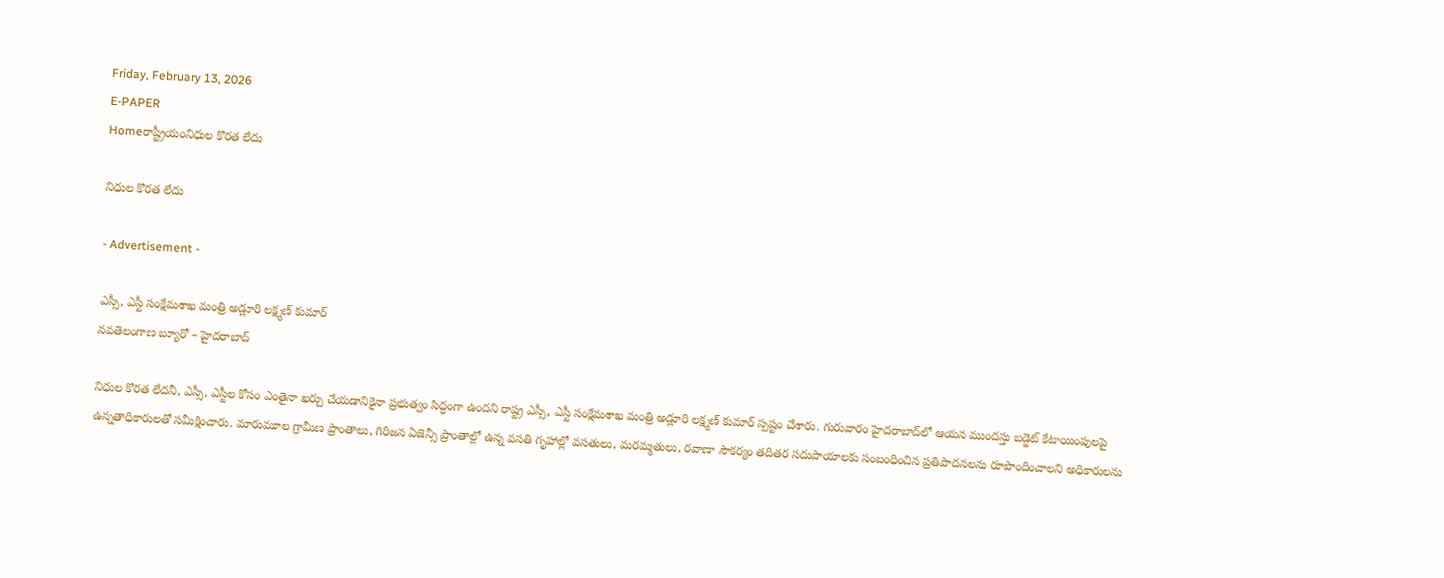Friday, February 13, 2026
E-PAPER
Homeరాష్ట్రీయంనిధుల కొరత లేదు

నిధుల కొరత లేదు

- Advertisement -

ఎస్సీ, ఎస్టీ సంక్షేమశాఖ మంత్రి అడ్లూరి లక్ష్మణ్‌ కుమార్‌
నవతెలంగాణ బ్యూరో – హైదరాబాద్‌

నిధుల కొరత లేదనీ, ఎస్సీ, ఎస్టీల కోసం ఎంతైనా ఖర్చు చేయడానికైనా ప్రభుత్వం సిద్ధంగా ఉందని రాష్ట్ర ఎస్సీ, ఎస్టీ సంక్షేమశాఖ మంత్రి అడ్లూరి లక్ష్మణ్‌ కుమార్‌ స్పష్టం చేశారు. గురువారం హైదరాబాద్‌లో ఆయన ముందస్తు బడ్జెట్‌ కేటాయింపులపై ఉన్నతాధికారులతో సమీక్షించారు. మారుమూల గ్రామీణ ప్రాంతాలు, గిరిజన ఏజెన్సీ ప్రాంతాల్లో ఉన్న వసతి గృహాల్లో వసతులు, మరమ్మతులు, రవాణా సౌకర్యం తదితర సదుపాయాలకు సంబంధించిన ప్రతిపాదనలను రూపొందించాలని అధికారులను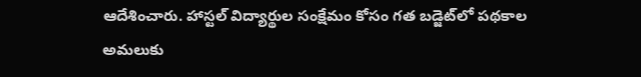ఆదేశించారు. హాస్టల్‌ విద్యార్థుల సంక్షేమం కోసం గత బడ్జెట్‌లో పథకాల అమలుకు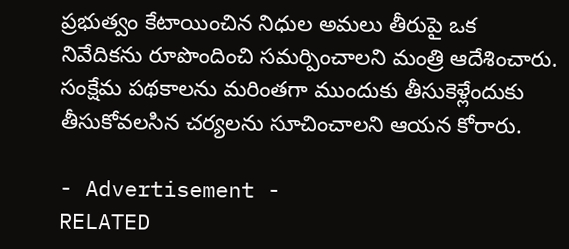ప్రభుత్వం కేటాయించిన నిధుల అమలు తీరుపై ఒక నివేదికను రూపొందించి సమర్పించాలని మంత్రి ఆదేశించారు. సంక్షేమ పథకాలను మరింతగా ముందుకు తీసుకెళ్లేందుకు తీసుకోవలసిన చర్యలను సూచించాలని ఆయన కోరారు.

- Advertisement -
RELATED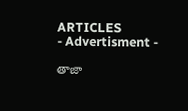ARTICLES
- Advertisment -

తాజా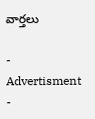వార్తలు

- Advertisment -